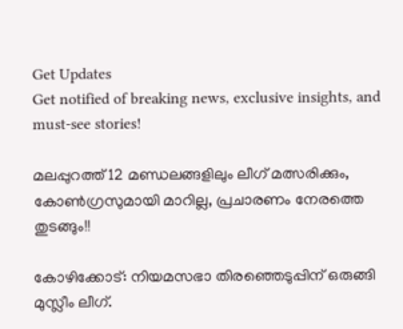Get Updates
Get notified of breaking news, exclusive insights, and must-see stories!

മലപ്പുറത്ത് 12 മണ്ഡലങ്ങളിലും ലീഗ് മത്സരിക്കും, കോണ്‍ഗ്രസുമായി മാറില്ല, പ്രചാരണം നേരത്തെ തുടങ്ങും!!

കോഴിക്കോട്: നിയമസഭാ തിരഞ്ഞെടുപ്പിന് ഒരുങ്ങി മുസ്ലീം ലീഗ്.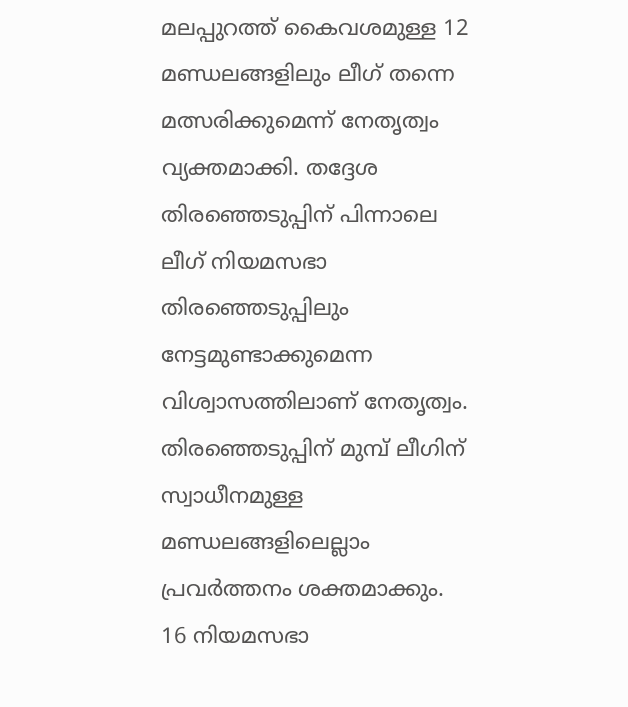മലപ്പുറത്ത് കൈവശമുള്ള 12 മണ്ഡലങ്ങളിലും ലീഗ് തന്നെ മത്സരിക്കുമെന്ന് നേതൃത്വം വ്യക്തമാക്കി. തദ്ദേശ തിരഞ്ഞെടുപ്പിന് പിന്നാലെ ലീഗ് നിയമസഭാ തിരഞ്ഞെടുപ്പിലും നേട്ടമുണ്ടാക്കുമെന്ന വിശ്വാസത്തിലാണ് നേതൃത്വം. തിരഞ്ഞെടുപ്പിന് മുമ്പ് ലീഗിന് സ്വാധീനമുള്ള മണ്ഡലങ്ങളിലെല്ലാം പ്രവര്‍ത്തനം ശക്തമാക്കും. 16 നിയമസഭാ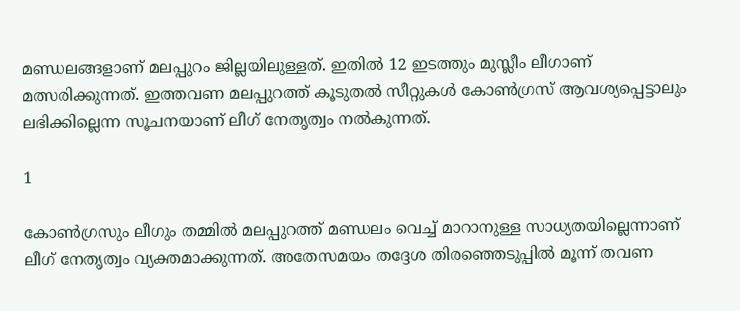മണ്ഡലങ്ങളാണ് മലപ്പുറം ജില്ലയിലുള്ളത്. ഇതില്‍ 12 ഇടത്തും മുസ്ലീം ലീഗാണ് മത്സരിക്കുന്നത്. ഇത്തവണ മലപ്പുറത്ത് കൂടുതല്‍ സീറ്റുകള്‍ കോണ്‍ഗ്രസ് ആവശ്യപ്പെട്ടാലും ലഭിക്കില്ലെന്ന സൂചനയാണ് ലീഗ് നേതൃത്വം നല്‍കുന്നത്.

1

കോണ്‍ഗ്രസും ലീഗും തമ്മില്‍ മലപ്പുറത്ത് മണ്ഡലം വെച്ച് മാറാനുള്ള സാധ്യതയില്ലെന്നാണ് ലീഗ് നേതൃത്വം വ്യക്തമാക്കുന്നത്. അതേസമയം തദ്ദേശ തിരഞ്ഞെടുപ്പില്‍ മൂന്ന് തവണ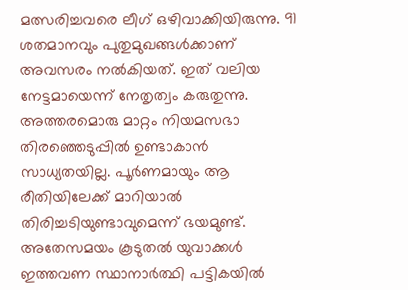മത്സരിച്ചവരെ ലീഗ് ഒഴിവാക്കിയിരുന്നു. 91 ശതമാനവും പുതുമുഖങ്ങള്‍ക്കാണ് അവസരം നല്‍കിയത്. ഇത് വലിയ നേട്ടമായെന്ന് നേതൃത്വം കരുതുന്നു. അത്തരമൊരു മാറ്റം നിയമസഭാ തിരഞ്ഞെടുപ്പില്‍ ഉണ്ടാകാന്‍ സാധ്യതയില്ല. പൂര്‍ണമായും ആ രീതിയിലേക്ക് മാറിയാല്‍ തിരിച്ചടിയുണ്ടാവുമെന്ന് ഭയമുണ്ട്. അതേസമയം കൂടുതല്‍ യുവാക്കള്‍ ഇത്തവണ സ്ഥാനാര്‍ത്ഥി പട്ടികയില്‍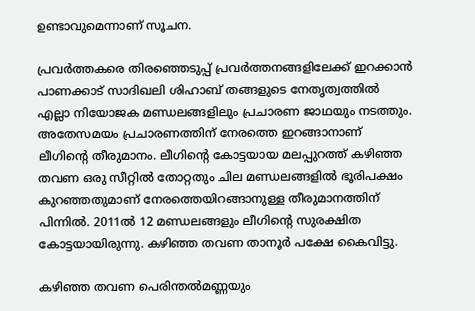ഉണ്ടാവുമെന്നാണ് സൂചന.

പ്രവര്‍ത്തകരെ തിരഞ്ഞെടുപ്പ് പ്രവര്‍ത്തനങ്ങളിലേക്ക് ഇറക്കാന്‍ പാണക്കാട് സാദിഖലി ശിഹാബ് തങ്ങളുടെ നേതൃത്വത്തില്‍ എല്ലാ നിയോജക മണ്ഡലങ്ങളിലും പ്രചാരണ ജാഥയും നടത്തും. അതേസമയം പ്രചാരണത്തിന് നേരത്തെ ഇറങ്ങാനാണ് ലീഗിന്റെ തീരുമാനം. ലീഗിന്റെ കോട്ടയായ മലപ്പുറത്ത് കഴിഞ്ഞ തവണ ഒരു സീറ്റില്‍ തോറ്റതും ചില മണ്ഡലങ്ങളില്‍ ഭൂരിപക്ഷം കുറഞ്ഞതുമാണ് നേരത്തെയിറങ്ങാനുള്ള തീരുമാനത്തിന് പിന്നില്‍. 2011ല്‍ 12 മണ്ഡലങ്ങളും ലീഗിന്റെ സുരക്ഷിത കോട്ടയായിരുന്നു. കഴിഞ്ഞ തവണ താനൂര്‍ പക്ഷേ കൈവിട്ടു.

കഴിഞ്ഞ തവണ പെരിന്തല്‍മണ്ണയും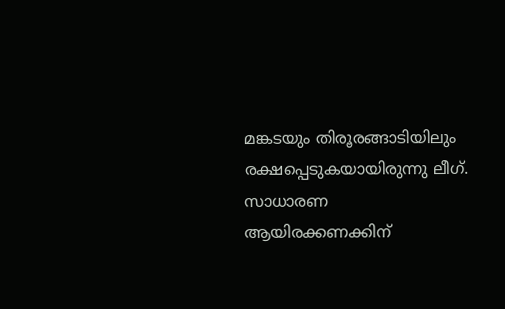മങ്കടയും തിരൂരങ്ങാടിയിലും രക്ഷപ്പെടുകയായിരുന്നു ലീഗ്. സാധാരണ ആയിരക്കണക്കിന്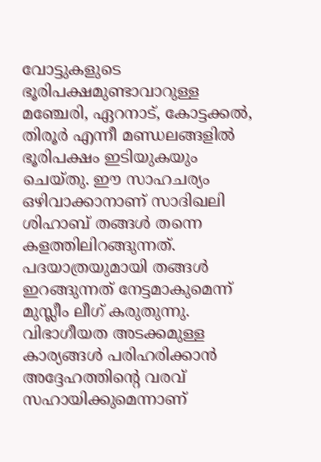വോട്ടുകളുടെ ഭൂരിപക്ഷമുണ്ടാവാറുള്ള മഞ്ചേരി, ഏറനാട്, കോട്ടക്കല്‍, തിരൂര്‍ എന്നീ മണ്ഡലങ്ങളില്‍ ഭൂരിപക്ഷം ഇടിയുകയും ചെയ്തു. ഈ സാഹചര്യം ഒഴിവാക്കാനാണ് സാദിഖലി ശിഹാബ് തങ്ങള്‍ തന്നെ കളത്തിലിറങ്ങുന്നത്. പദയാത്രയുമായി തങ്ങള്‍ ഇറങ്ങുന്നത് നേട്ടമാകുമെന്ന് മുസ്ലീം ലീഗ് കരുതുന്നു. വിഭാഗീയത അടക്കമുള്ള കാര്യങ്ങള്‍ പരിഹരിക്കാന്‍ അദ്ദേഹത്തിന്റെ വരവ് സഹായിക്കുമെന്നാണ്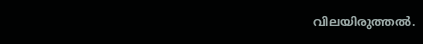വിലയിരുത്തല്‍.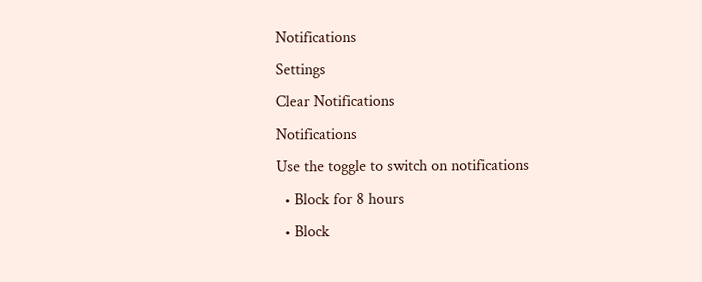Notifications
Settings
Clear Notifications
Notifications
Use the toggle to switch on notifications
  • Block for 8 hours
  • Block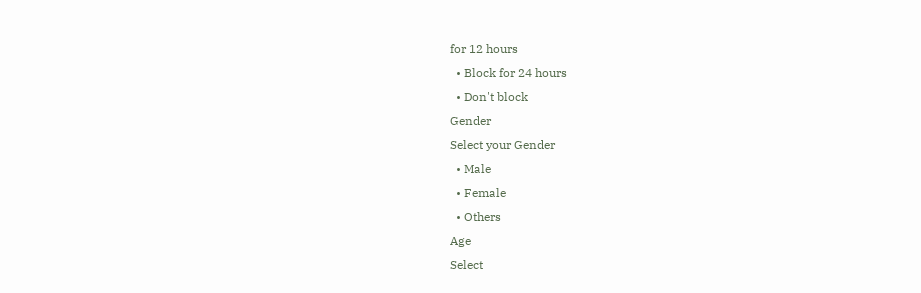for 12 hours
  • Block for 24 hours
  • Don't block
Gender
Select your Gender
  • Male
  • Female
  • Others
Age
Select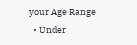your Age Range
  • Under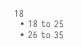18
  • 18 to 25
  • 26 to 35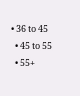• 36 to 45
  • 45 to 55
  • 55+